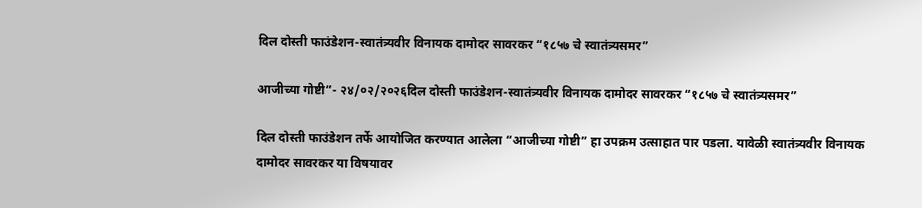दिल दोस्ती फाउंडेशन-स्वातंत्र्यवीर विनायक दामोदर सावरकर “१८५७ चे स्वातंत्र्यसमर”

आजीच्या गोष्टी”- २४/०२/२०२६दिल दोस्ती फाउंडेशन-स्वातंत्र्यवीर विनायक दामोदर सावरकर “१८५७ चे स्वातंत्र्यसमर”

दिल दोस्ती फाउंडेशन तर्फे आयोजित करण्यात आलेला “आजीच्या गोष्टी” हा उपक्रम उत्साहात पार पडला. यावेळी स्वातंत्र्यवीर विनायक दामोदर सावरकर या विषयावर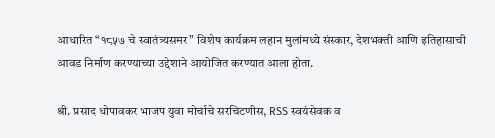आधारित “१८५७ चे स्वातंत्र्यसमर” विशेष कार्यक्रम लहान मुलांमध्ये संस्कार, देशभक्ती आणि इतिहासाची आवड निर्माण करण्याच्या उद्देशाने आयोजित करण्यात आला होता.

श्री. प्रसाद धोपावकर भाजप युवा मोर्चाचे सरचिटणीस, RSS स्वयंसेवक व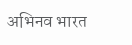अभिनव भारत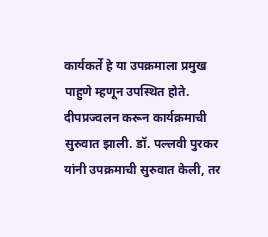कार्यकर्ते हे या उपक्रमाला प्रमुख पाहुणे म्हणून उपस्थित होते. दीपप्रज्वलन करून कार्यक्रमाची सुरुवात झाली. डॉ. पल्लवी पुरकर यांनी उपक्रमाची सुरुवात केली, तर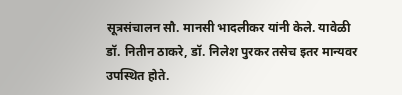सूत्रसंचालन सौ. मानसी भादलीकर यांनी केले. यावेळी डॉ. नितीन ठाकरे, डॉ. निलेश पुरकर तसेच इतर मान्यवर उपस्थित होते.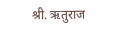श्री. ऋतुराज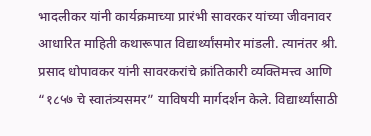भादलीकर यांनी कार्यक्रमाच्या प्रारंभी सावरकर यांच्या जीवनावर आधारित माहिती कथारूपात विद्यार्थ्यांसमोर मांडली. त्यानंतर श्री. प्रसाद धोपावकर यांनी सावरकरांचे क्रांतिकारी व्यक्तिमत्त्व आणि “१८५७ चे स्वातंत्र्यसमर” याविषयी मार्गदर्शन केले. विद्यार्थ्यांसाठी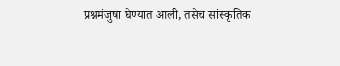प्रश्नमंजुषा घेण्यात आली, तसेच सांस्कृतिक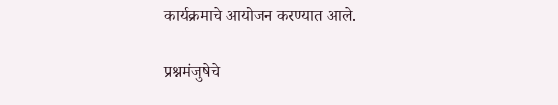कार्यक्रमाचे आयोजन करण्यात आले.

प्रश्नमंजुषेचे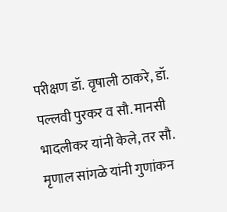परीक्षण डॉ. वृषाली ठाकरे, डॉ. पल्लवी पुरकर व सौ. मानसी भादलीकर यांनी केले, तर सौ. मृणाल सांगळे यांनी गुणांकन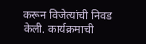करून विजेत्यांची निवड केली. कार्यक्रमाची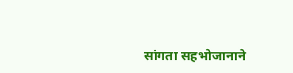सांगता सहभोजानाने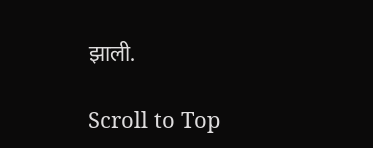झाली.

Scroll to Top